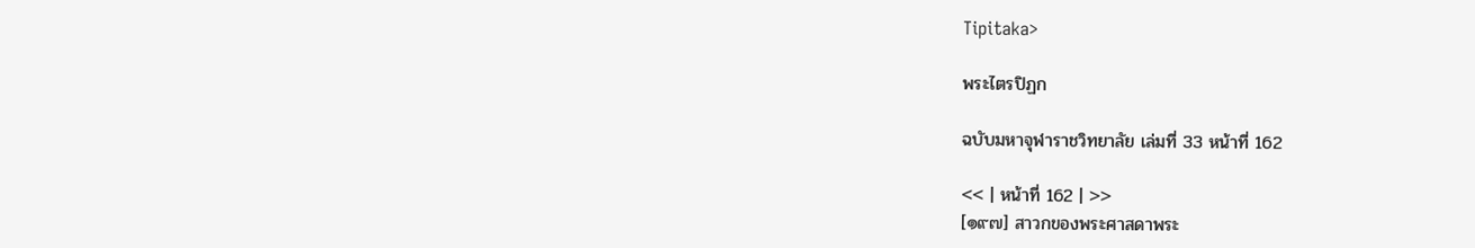Tipitaka>

พระไตรปิฏก

ฉบับมหาจุฬาราชวิทยาลัย เล่มที่ 33 หน้าที่ 162

<< | หน้าที่ 162 | >>
[๑๙๗] สาวกของพระศาสดาพระ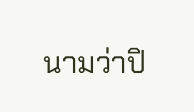นามว่าปิ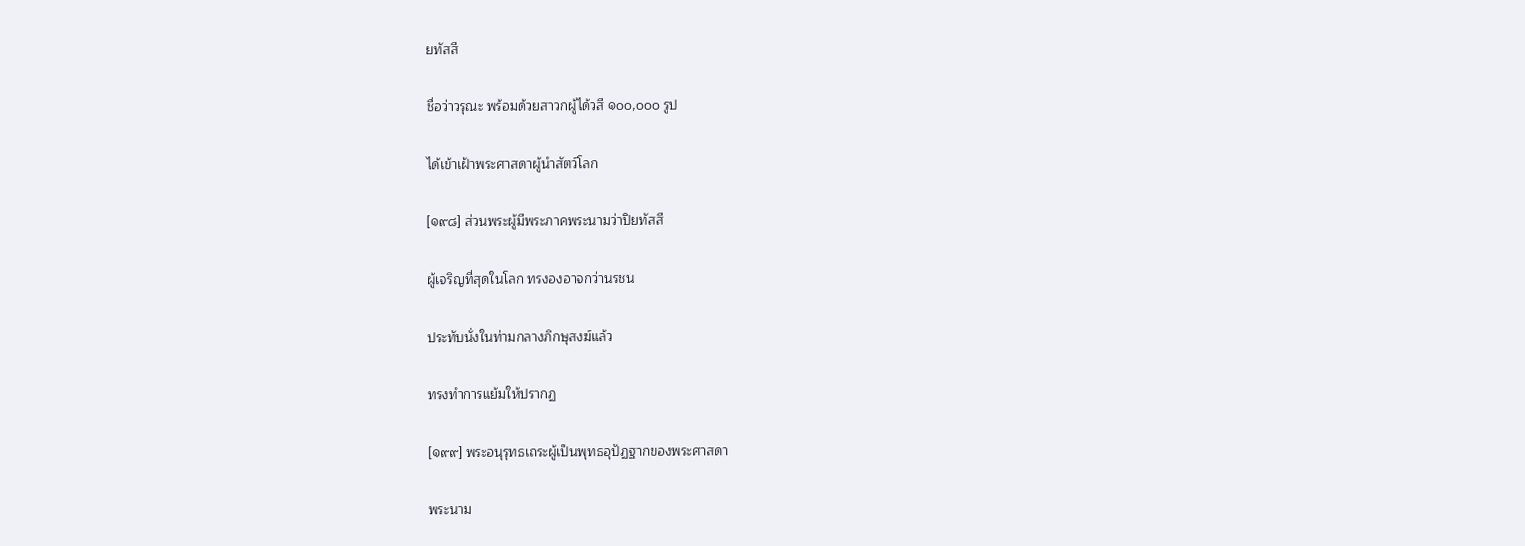ยทัสสี

ชื่อว่าวรุณะ พร้อมด้วยสาวกผู้ได้วสี ๑๐๐,๐๐๐ รูป

ได้เข้าเฝ้าพระศาสดาผู้นำสัตว์โลก

[๑๙๘] ส่วนพระผู้มีพระภาคพระนามว่าปิยทัสสี

ผู้เจริญที่สุดในโลก ทรงองอาจกว่านรชน

ประทับนั่งในท่ามกลางภิกษุสงฆ์แล้ว

ทรงทำการแย้มให้ปรากฏ

[๑๙๙] พระอนุรุทธเถระผู้เป็นพุทธอุปัฏฐากของพระศาสดา

พระนาม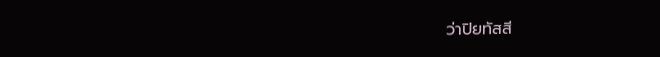ว่าปิยทัสสี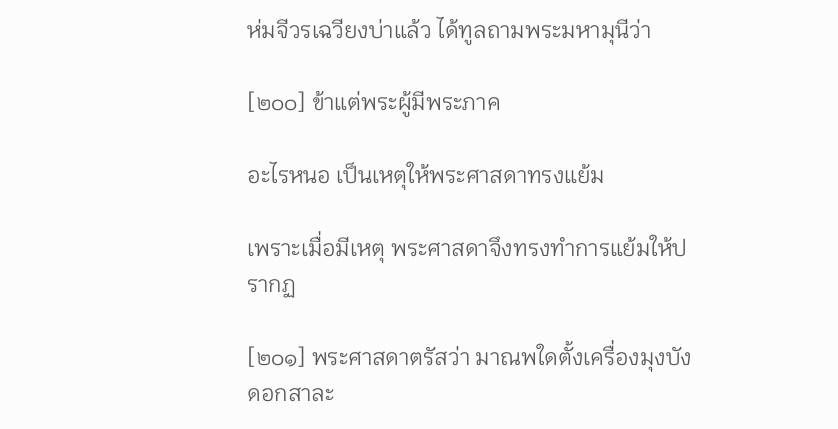ห่มจีวรเฉวียงบ่าแล้ว ได้ทูลถามพระมหามุนีว่า

[๒๐๐] ข้าแต่พระผู้มีพระภาค

อะไรหนอ เป็นเหตุให้พระศาสดาทรงแย้ม

เพราะเมื่อมีเหตุ พระศาสดาจึงทรงทำการแย้มให้ปรากฏ

[๒๐๑] พระศาสดาตรัสว่า มาณพใดตั้งเครื่องมุงบังดอกสาละ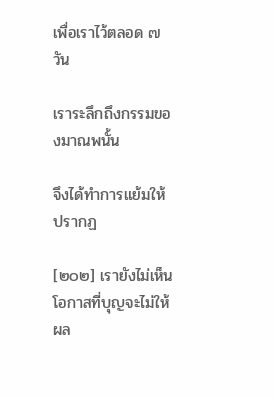เพื่อเราไว้ตลอด ๗ วัน

เราระลึกถึงกรรมของมาณพนั้น

จึงได้ทำการแย้มให้ปรากฏ

[๒๐๒] เรายังไม่เห็นโอกาสที่บุญจะไม่ให้ผล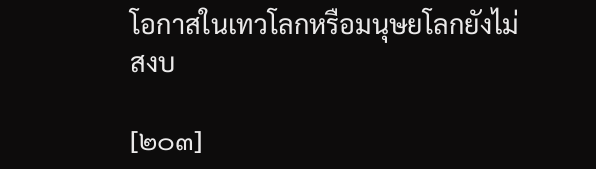โอกาสในเทวโลกหรือมนุษยโลกยังไม่สงบ

[๒๐๓]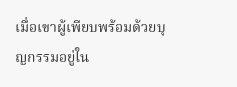เมื่อเขาผู้เพียบพร้อมด้วยบุญกรรมอยู่ใน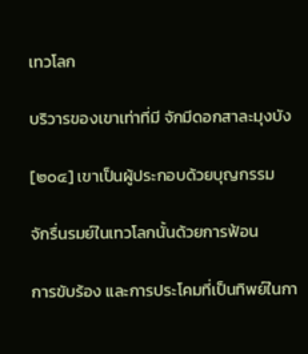เทวโลก

บริวารของเขาเท่าที่มี จักมีดอกสาละมุงบัง

[๒๐๔] เขาเป็นผู้ประกอบด้วยบุญกรรม

จักรื่นรมย์ในเทวโลกนั้นด้วยการฟ้อน

การขับร้อง และการประโคมที่เป็นทิพย์ในกา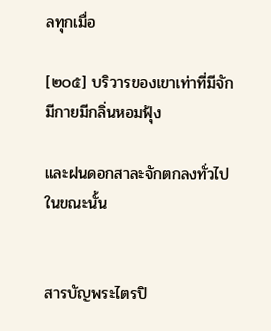ลทุกเมื่อ

[๒๐๕] บริวารของเขาเท่าที่มีจักมีกายมีกลิ่นหอมฟุ้ง

และฝนดอกสาละจักตกลงทั่วไปในขณะนั้น


สารบัญพระไตรปิ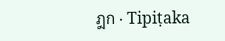ฎก · Tipiṭaka